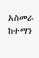አስመራ ከተማን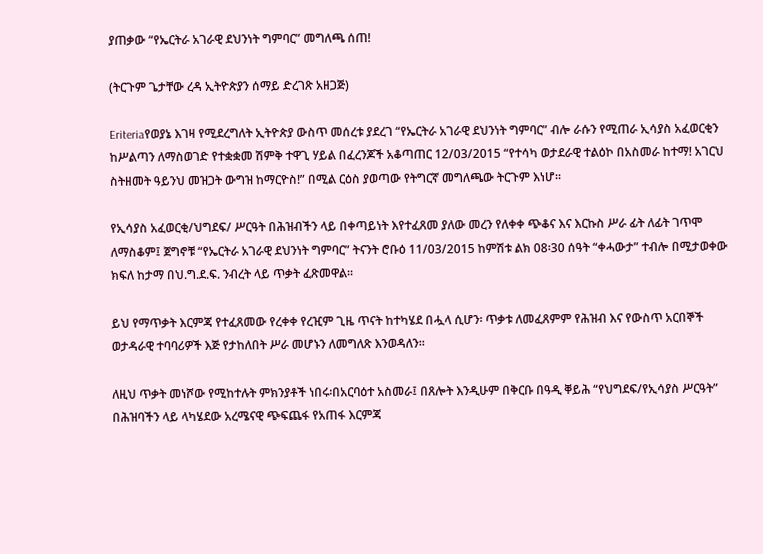ያጠቃው “የኤርትራ አገራዊ ደህንነት ግምባር” መግለጫ ሰጠ!

(ትርጉም ጌታቸው ረዳ ኢትዮጵያን ሰማይ ድረገጽ አዘጋጅ)

Eriteriaየወያኔ እገዛ የሚደረግለት ኢትዮጵያ ውስጥ መሰረቱ ያደረገ “የኤርትራ አገራዊ ደህንነት ግምባር” ብሎ ራሱን የሚጠራ ኢሳያስ አፈወርቂን ከሥልጣን ለማስወገድ የተቋቋመ ሽምቅ ተዋጊ ሃይል በፈረንጆች አቆጣጠር 12/03/2015 “የተሳካ ወታደራዊ ተልዕኮ በአስመራ ከተማ! አገርህ ስትዘመት ዓይንህ መዝጋት ውግዝ ከማርዮስ!” በሚል ርዕስ ያወጣው የትግርኛ መግለጫው ትርጉም እነሆ።

የኢሳያስ አፈወርቂ/ህግደፍ/ ሥርዓት በሕዝብችን ላይ በቀጣይነት እየተፈጸመ ያለው መረን የለቀቀ ጭቆና እና እርኩስ ሥራ ፊት ለፊት ገጥሞ ለማስቆም፤ ጀግኖቹ “የኤርትራ አገራዊ ደህንነት ግምባር” ትናንት ሮቡዕ 11/03/2015 ከምሽቱ ልክ 08፡30 ሰዓት “ቀሓውታ” ተብሎ በሚታወቀው ክፍለ ከታማ በህ.ግ.ደ.ፍ. ንብረት ላይ ጥቃት ፈጽመዋል።

ይህ የማጥቃት እርምጃ የተፈጸመው የረቀቀ የረዢም ጊዜ ጥናት ከተካሄደ በሗላ ሲሆን፡ ጥቃቱ ለመፈጸምም የሕዝብ እና የውስጥ አርበኞች ወታዳራዊ ተባባሪዎች እጅ የታከለበት ሥራ መሆኑን ለመግለጽ እንወዳለን።

ለዚህ ጥቃት መነሾው የሚከተሉት ምክንያቶች ነበሩ፡በአርባዕተ አስመራ፤ በጸሎት እንዲሁም በቅርቡ በዓዲ ቐይሕ “የህግደፍ/የኢሳያስ ሥርዓት” በሕዝባችን ላይ ላካሄደው አረሜናዊ ጭፍጨፋ የአጠፋ እርምጃ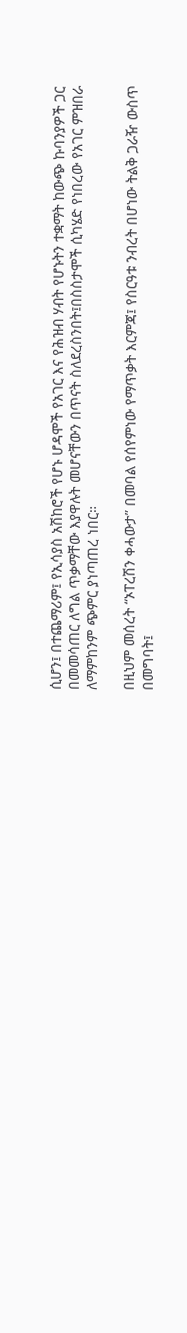ሲሆን፤ በተጨማሪም፤ የኢሳያስ አሽከሮች የሆኑ ሆዳሞች የአገር እና የሕዝብ ሃብት የሆኑትን ተቋማት ከውጭ ኩባንያዎች ጋር በመመሳጠር ለግል ጥቃማቸው እያዋሉት መሆናቸውን በጥናት ስለደረስንበት፤በስስታሞች ሲካሄድ የነበረው የአገር ምዝበራ ለማምከንም ጭምር ያነጣጠረ ነበር።

በዚህም መሰረት “ኦፐረሽን ቀሓውታ” በመባል የሰየምነው የማጥቃት እርምጃ፤ የስርዓቱ ንብረት በሆነው ትልቅ ጋራዥ ውስጥ በመግባት፤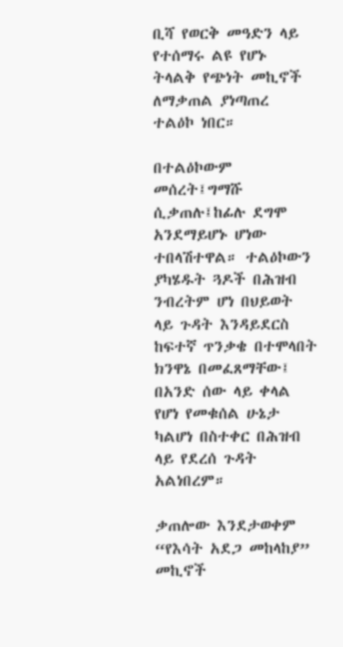ቢሻ የወርቅ መዓድን ላይ የተሰማሩ ልዩ የሆኑ ትላልቅ የጭነት መኪኖች ለማቃጠል ያነጣጠረ ተልዕኮ ነበር።

በተልዕኮውም መሰረት፤ግማሹ ሲቃጠሉ፤ከፊሉ ደግሞ አንደማይሆኑ ሆነው ተበላሽተዋል። ተልዕኮውን ያካሄዱት ጓዶች በሕዝብ ንብረትም ሆነ በህይወት ላይ ጉዳት እንዳይደርስ ከፍተኛ ጥንቃቄ በተሞላበት ክንዋኔ በመፈጸማቸው፤ በአንድ ሰው ላይ ቀላል የሆነ የመቁሰል ሁኔታ ካልሆነ በስተቀር በሕዝብ ላይ የደረሰ ጉዳት አልነበረም።

ቃጠሎው እንደታወቀም “የእሳት አደጋ መከላከያ” መኪኖች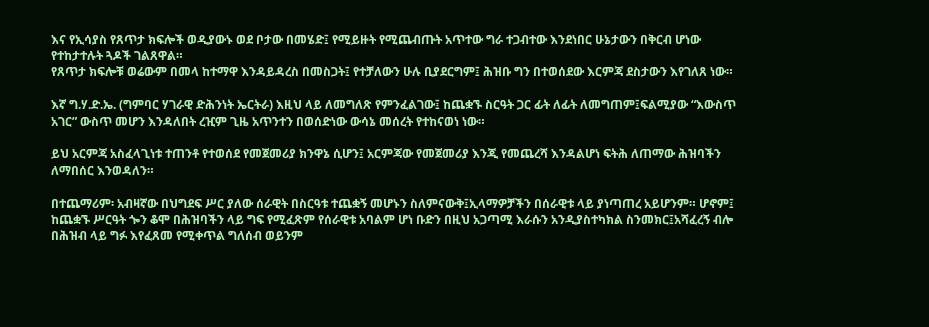እና የኢሳያስ የጸጥታ ክፍሎች ወዲያውኑ ወደ ቦታው በመሄድ፤ የሚይዙት የሚጨብጡት አጥተው ግራ ተጋብተው እንደነበር ሁኔታውን በቅርብ ሆነው የተከታተሉት ጓዶች ገልጸዋል።
የጸጥታ ክፍሎቹ ወሬውም በመላ ከተማዋ እንዳይዳረስ በመስጋት፤ የተቻለውን ሁሉ ቢያደርግም፤ ሕዝቡ ግን በተወሰደው እርምጃ ደስታውን እየገለጸ ነው።

እኛ ግ.ሃ.ድ.ኤ. (ግምባር ሃገራዊ ድሕንነት ኤርትራ) እዚህ ላይ ለመግለጽ የምንፈልገው፤ ከጨቋኙ ስርዓት ጋር ፊት ለፊት ለመግጠም፤ፍልሚያው “እውስጥ አገር” ውስጥ መሆን እንዳለበት ረዢም ጊዜ አጥንተን በወሰድነው ውሳኔ መሰረት የተከናወነ ነው።

ይህ አርምጃ አስፈላጊነቱ ተጠንቶ የተወሰደ የመጀመሪያ ክንዋኔ ሲሆን፤ አርምጃው የመጀመሪያ እንጂ የመጨረሻ እንዳልሆነ ፍትሕ ለጠማው ሕዝባችን ለማበሰር እንወዳለን።

በተጨማሪም፡ አብዛኛው በህግደፍ ሥር ያለው ሰራዊት በስርዓቱ ተጨቋኝ መሆኑን ስለምናውቅ፤ኢላማዎቻችን በሰራዊቱ ላይ ያነጣጠረ አይሆንም። ሆኖም፤ ከጨቋኙ ሥርዓት ጐን ቆሞ በሕዝባችን ላይ ግፍ የሚፈጽም የሰራዊቱ አባልም ሆነ ቡድን በዚህ አጋጣሚ እራሱን አንዲያስተካክል ስንመክር፤አሻፈረኝ ብሎ በሕዝብ ላይ ግፉ እየፈጸመ የሚቀጥል ግለሰብ ወይንም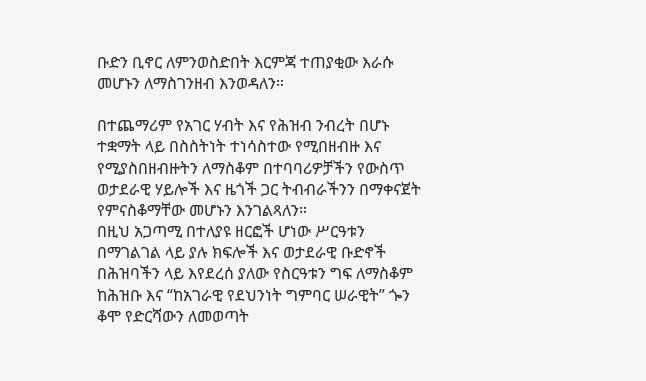ቡድን ቢኖር ለምንወስድበት እርምጃ ተጠያቂው እራሱ መሆኑን ለማስገንዘብ እንወዳለን።

በተጨማሪም የአገር ሃብት እና የሕዝብ ንብረት በሆኑ ተቋማት ላይ በስስትነት ተነሳስተው የሚበዘብዙ እና የሚያስበዘብዙትን ለማስቆም በተባባሪዎቻችን የውስጥ ወታደራዊ ሃይሎች እና ዜጎች ጋር ትብብራችንን በማቀናጀት የምናስቆማቸው መሆኑን እንገልጻለን።
በዚህ አጋጣሚ በተለያዩ ዘርፎች ሆነው ሥርዓቱን በማገልገል ላይ ያሉ ክፍሎች እና ወታደራዊ ቡድኖች በሕዝባችን ላይ እየደረሰ ያለው የስርዓቱን ግፍ ለማስቆም ከሕዝቡ እና “ከአገራዊ የደህንነት ግምባር ሠራዊት” ጐን ቆሞ የድርሻውን ለመወጣት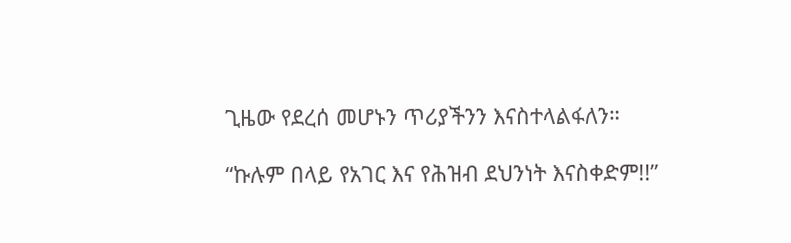ጊዜው የደረሰ መሆኑን ጥሪያችንን እናስተላልፋለን።

“ኩሉም በላይ የአገር እና የሕዝብ ደህንነት እናስቀድም!!”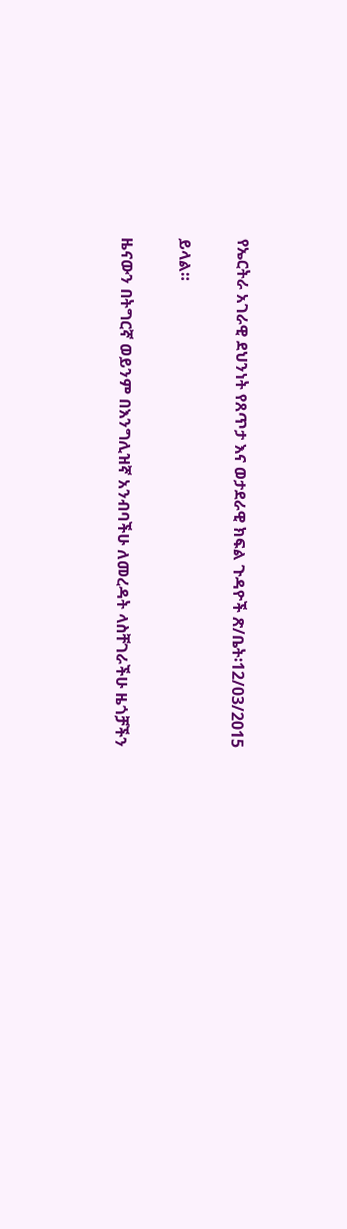የኤርትራ አገራዊ ደህንነት የጸጥታ እና ወታደራዊ ክፍል ጉዳዮች ጽ/ቤት፡12/03/2015

ይላል።

ዜናውን በትግርኛ ወይንም በእንግሊዝኛ አንብባችሁ ለመረዳት ላስቸገራችሁ ዜጎቻችን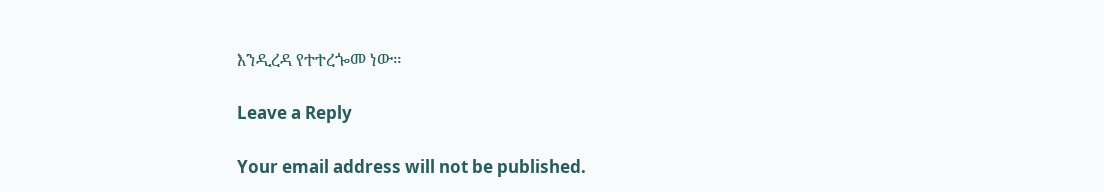እንዲረዳ የተተረጐመ ነው።

Leave a Reply

Your email address will not be published.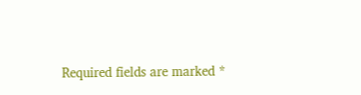Required fields are marked *